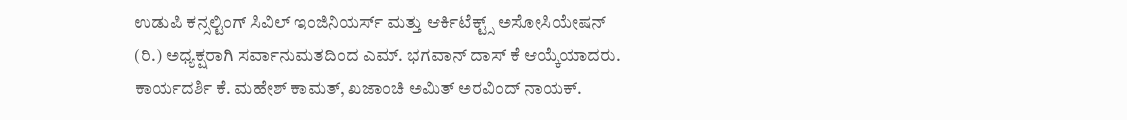ಉಡುಪಿ ಕನ್ಸಲ್ಟಿಂಗ್ ಸಿವಿಲ್ ಇಂಜಿನಿಯರ್ಸ್ ಮತ್ತು ಆರ್ಕಿಟೆಕ್ಟ್ಸ್ ಅಸೋಸಿಯೇಷನ್ (ರಿ.) ಅಧ್ಯಕ್ಷರಾಗಿ ಸರ್ವಾನುಮತದಿಂದ ಎಮ್. ಭಗವಾನ್ ದಾಸ್ ಕೆ ಆಯ್ಕೆಯಾದರು. ಕಾರ್ಯದರ್ಶಿ ಕೆ. ಮಹೇಶ್ ಕಾಮತ್, ಖಜಾಂಚಿ ಅಮಿತ್ ಅರವಿಂದ್ ನಾಯಕ್.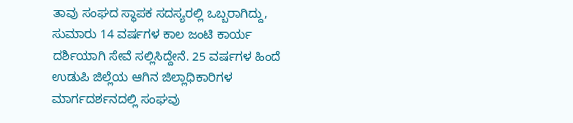ತಾವು ಸಂಘದ ಸ್ಥಾಪಕ ಸದಸ್ಯರಲ್ಲಿ ಒಬ್ಬರಾಗಿದ್ದು, ಸುಮಾರು 14 ವರ್ಷಗಳ ಕಾಲ ಜಂಟಿ ಕಾರ್ಯ ದರ್ಶಿಯಾಗಿ ಸೇವೆ ಸಲ್ಲಿಸಿದ್ದೇನೆ. 25 ವರ್ಷಗಳ ಹಿಂದೆ ಉಡುಪಿ ಜಿಲ್ಲೆಯ ಆಗಿನ ಜಿಲ್ಲಾಧಿಕಾರಿಗಳ ಮಾರ್ಗದರ್ಶನದಲ್ಲಿ ಸಂಘವು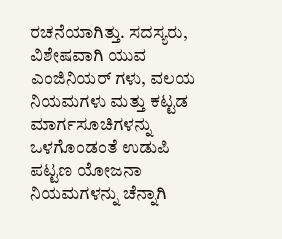ರಚನೆಯಾಗಿತ್ತು. ಸದಸ್ಯರು, ವಿಶೇಷವಾಗಿ ಯುವ ಎಂಜಿನಿಯರ್ ಗಳು, ವಲಯ ನಿಯಮಗಳು ಮತ್ತು ಕಟ್ಟಡ ಮಾರ್ಗಸೂಚಿಗಳನ್ನು ಒಳಗೊಂಡಂತೆ ಉಡುಪಿ ಪಟ್ಟಣ ಯೋಜನಾ ನಿಯಮಗಳನ್ನು ಚೆನ್ನಾಗಿ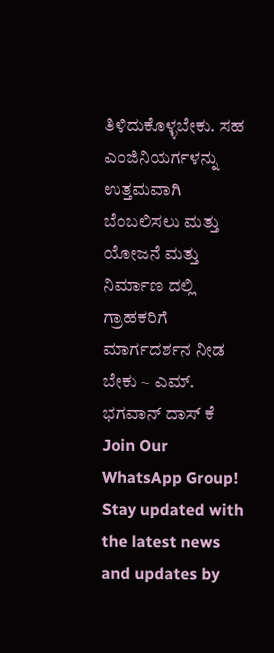ತಿಳಿದುಕೊಳ್ಳಬೇಕು. ಸಹ ಎಂಜಿನಿಯರ್ಗಳನ್ನು ಉತ್ತಮವಾಗಿ ಬೆಂಬಲಿಸಲು ಮತ್ತು ಯೋಜನೆ ಮತ್ತು ನಿರ್ಮಾಣ ದಲ್ಲಿ ಗ್ರಾಹಕರಿಗೆ ಮಾರ್ಗದರ್ಶನ ನೀಡ ಬೇಕು ~ ಎಮ್. ಭಗವಾನ್ ದಾಸ್ ಕೆ
Join Our WhatsApp Group!
Stay updated with the latest news and updates by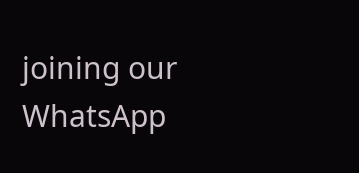joining our WhatsApp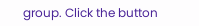group. Click the button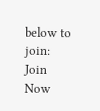below to join:
Join Now